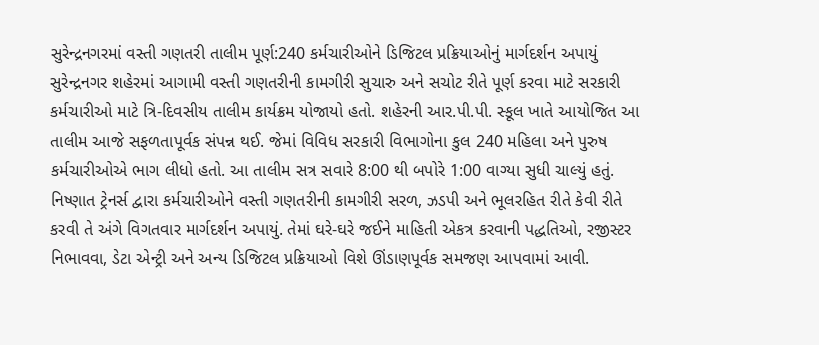સુરેન્દ્રનગરમાં વસ્તી ગણતરી તાલીમ પૂર્ણ:240 કર્મચારીઓને ડિજિટલ પ્રક્રિયાઓનું માર્ગદર્શન અપાયું
સુરેન્દ્રનગર શહેરમાં આગામી વસ્તી ગણતરીની કામગીરી સુચારુ અને સચોટ રીતે પૂર્ણ કરવા માટે સરકારી કર્મચારીઓ માટે ત્રિ-દિવસીય તાલીમ કાર્યક્રમ યોજાયો હતો. શહેરની આર.પી.પી. સ્કૂલ ખાતે આયોજિત આ તાલીમ આજે સફળતાપૂર્વક સંપન્ન થઈ. જેમાં વિવિધ સરકારી વિભાગોના કુલ 240 મહિલા અને પુરુષ કર્મચારીઓએ ભાગ લીધો હતો. આ તાલીમ સત્ર સવારે 8:00 થી બપોરે 1:00 વાગ્યા સુધી ચાલ્યું હતું. નિષ્ણાત ટ્રેનર્સ દ્વારા કર્મચારીઓને વસ્તી ગણતરીની કામગીરી સરળ, ઝડપી અને ભૂલરહિત રીતે કેવી રીતે કરવી તે અંગે વિગતવાર માર્ગદર્શન અપાયું. તેમાં ઘરે-ઘરે જઈને માહિતી એકત્ર કરવાની પદ્ધતિઓ, રજીસ્ટર નિભાવવા, ડેટા એન્ટ્રી અને અન્ય ડિજિટલ પ્રક્રિયાઓ વિશે ઊંડાણપૂર્વક સમજણ આપવામાં આવી.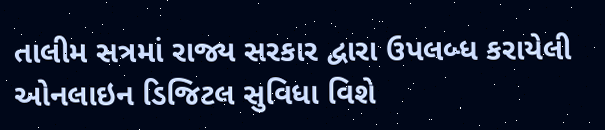તાલીમ સત્રમાં રાજ્ય સરકાર દ્વારા ઉપલબ્ધ કરાયેલી ઓનલાઇન ડિજિટલ સુવિધા વિશે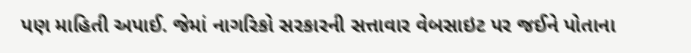પણ માહિતી અપાઈ. જેમાં નાગરિકો સરકારની સત્તાવાર વેબસાઇટ પર જઈને પોતાના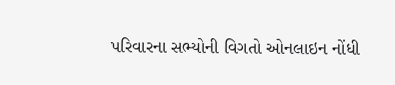પરિવારના સભ્યોની વિગતો ઓનલાઇન નોંધી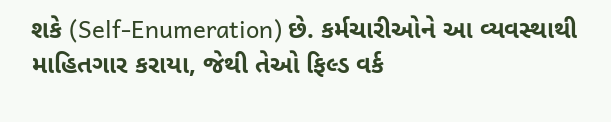શકે (Self-Enumeration) છે. કર્મચારીઓને આ વ્યવસ્થાથી માહિતગાર કરાયા, જેથી તેઓ ફિલ્ડ વર્ક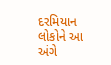દરમિયાન લોકોને આ અંગે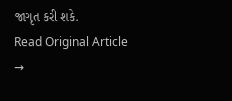જાગૃત કરી શકે.
Read Original Article →